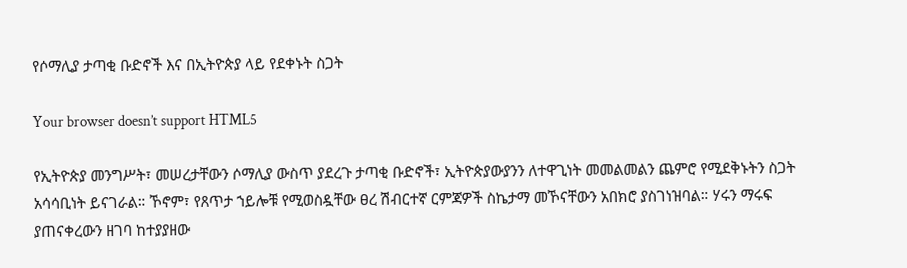የሶማሊያ ታጣቂ ቡድኖች እና በኢትዮጵያ ላይ የደቀኑት ስጋት

Your browser doesn’t support HTML5

የኢትዮጵያ መንግሥት፣ መሠረታቸውን ሶማሊያ ውስጥ ያደረጉ ታጣቂ ቡድኖች፣ ኢትዮጵያውያንን ለተዋጊነት መመልመልን ጨምሮ የሚደቅኑትን ስጋት አሳሳቢነት ይናገራል። ኾኖም፣ የጸጥታ ኀይሎቹ የሚወስዷቸው ፀረ ሽብርተኛ ርምጃዎች ስኬታማ መኾናቸውን አበክሮ ያስገነዝባል። ሃሩን ማሩፍ ያጠናቀረውን ዘገባ ከተያያዘው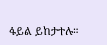ፋይል ይከታተሉ።